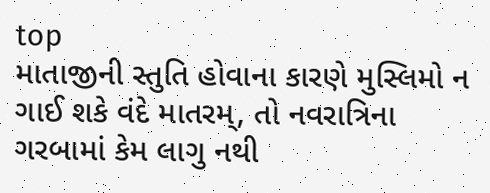top
માતાજીની સ્તુતિ હોવાના કારણે મુસ્લિમો ન ગાઈ શકે વંદે માતરમ્, તો નવરાત્રિના ગરબામાં કેમ લાગુ નથી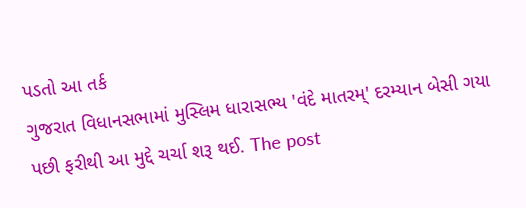પડતો આ તર્ક
ગુજરાત વિધાનસભામાં મુસ્લિમ ધારાસભ્ય 'વંદે માતરમ્' દરમ્યાન બેસી ગયા પછી ફરીથી આ મુદ્દે ચર્ચા શરૂ થઈ. The post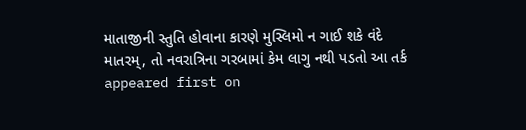માતાજીની સ્તુતિ હોવાના કારણે મુસ્લિમો ન ગાઈ શકે વંદે માતરમ્, તો નવરાત્રિના ગરબામાં કેમ લાગુ નથી પડતો આ તર્ક appeared first on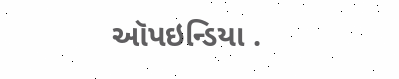ઑપઇન્ડિયા .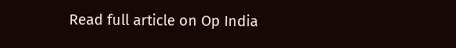Read full article on Op India